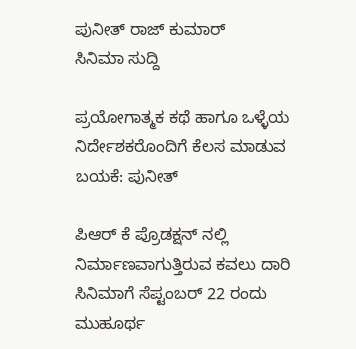ಪುನೀತ್ ರಾಜ್ ಕುಮಾರ್
ಸಿನಿಮಾ ಸುದ್ದಿ

ಪ್ರಯೋಗಾತ್ಮಕ ಕಥೆ ಹಾಗೂ ಒಳ್ಳೆಯ ನಿರ್ದೇಶಕರೊಂದಿಗೆ ಕೆಲಸ ಮಾಡುವ ಬಯಕೆ: ಪುನೀತ್

ಪಿಆರ್ ಕೆ ಪ್ರೊಡಕ್ಷನ್ ನಲ್ಲಿ ನಿರ್ಮಾಣವಾಗುತ್ತಿರುವ ಕವಲು ದಾರಿ ಸಿನಿಮಾಗೆ ಸೆಪ್ಟಂಬರ್ 22 ರಂದು ಮುಹೂರ್ಥ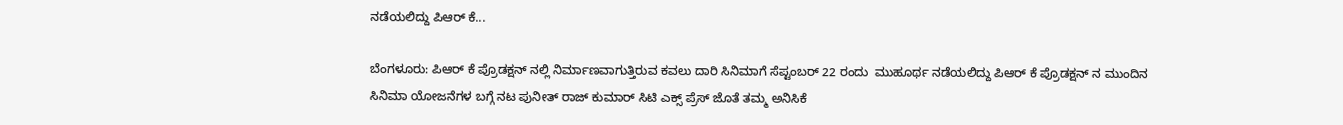ನಡೆಯಲಿದ್ದು ಪಿಆರ್ ಕೆ...

ಬೆಂಗಳೂರು: ಪಿಆರ್ ಕೆ ಪ್ರೊಡಕ್ಷನ್ ನಲ್ಲಿ ನಿರ್ಮಾಣವಾಗುತ್ತಿರುವ ಕವಲು ದಾರಿ ಸಿನಿಮಾಗೆ ಸೆಪ್ಟಂಬರ್ 22 ರಂದು  ಮುಹೂರ್ಥ ನಡೆಯಲಿದ್ದು ಪಿಆರ್ ಕೆ ಪ್ರೊಡಕ್ಷನ್ ನ ಮುಂದಿನ ಸಿನಿಮಾ ಯೋಜನೆಗಳ ಬಗ್ಗೆ ನಟ ಪುನೀತ್ ರಾಜ್ ಕುಮಾರ್ ಸಿಟಿ ಎಕ್ಸ್ ಪ್ರೆಸ್ ಜೊತೆ ತಮ್ಮ ಅನಿಸಿಕೆ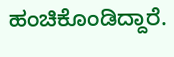ಹಂಚಿಕೊಂಡಿದ್ದಾರೆ.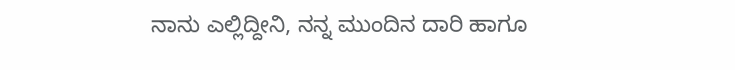ನಾನು ಎಲ್ಲಿದ್ದೀನಿ, ನನ್ನ ಮುಂದಿನ ದಾರಿ ಹಾಗೂ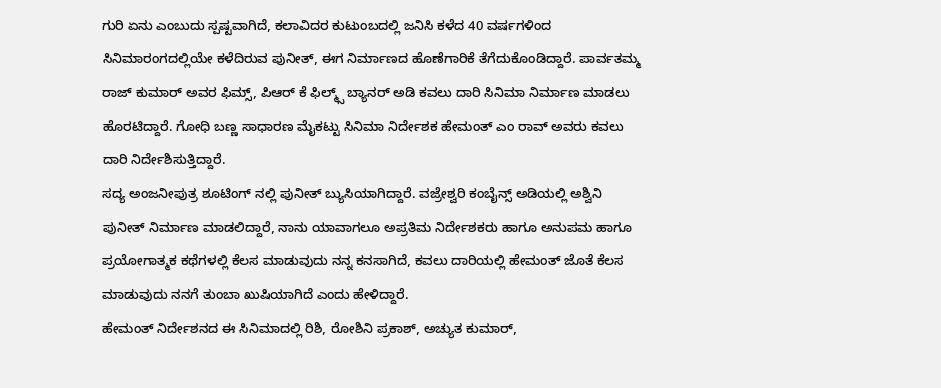ಗುರಿ ಏನು ಎಂಬುದು ಸ್ಪಷ್ಟವಾಗಿದೆ, ಕಲಾವಿದರ ಕುಟುಂಬದಲ್ಲಿ ಜನಿಸಿ ಕಳೆದ 40 ವರ್ಷಗಳಿಂದ ಸಿನಿಮಾರಂಗದಲ್ಲಿಯೇ ಕಳೆದಿರುವ ಪುನೀತ್, ಈಗ ನಿರ್ಮಾಣದ ಹೊಣೆಗಾರಿಕೆ ತೆಗೆದುಕೊಂಡಿದ್ದಾರೆ. ಪಾರ್ವತಮ್ಮ ರಾಜ್ ಕುಮಾರ್ ಅವರ ಫಿಮ್ಸ್, ಪಿಆರ್ ಕೆ ಫಿಲ್ಮ್ಸ್ ಬ್ಯಾನರ್ ಅಡಿ ಕವಲು ದಾರಿ ಸಿನಿಮಾ ನಿರ್ಮಾಣ ಮಾಡಲು ಹೊರಟಿದ್ದಾರೆ. ಗೋಧಿ ಬಣ್ಣ ಸಾಧಾರಣ ಮೈಕಟ್ಟು ಸಿನಿಮಾ ನಿರ್ದೇಶಕ ಹೇಮಂತ್ ಎಂ ರಾವ್ ಅವರು ಕವಲು ದಾರಿ ನಿರ್ದೇಶಿಸುತ್ತಿದ್ದಾರೆ.
ಸದ್ಯ ಅಂಜನೀಪುತ್ರ ಶೂಟಿಂಗ್ ನಲ್ಲಿ ಪುನೀತ್ ಬ್ಯುಸಿಯಾಗಿದ್ದಾರೆ. ವಜ್ರೇಶ್ವರಿ ಕಂಬೈನ್ಸ್ ಅಡಿಯಲ್ಲಿ ಅಶ್ವಿನಿ ಪುನೀತ್ ನಿರ್ಮಾಣ ಮಾಡಲಿದ್ದಾರೆ, ನಾನು ಯಾವಾಗಲೂ ಅಪ್ರತಿಮ ನಿರ್ದೇಶಕರು ಹಾಗೂ ಅನುಪಮ ಹಾಗೂ ಪ್ರಯೋಗಾತ್ಮಕ ಕಥೆಗಳಲ್ಲಿ ಕೆಲಸ ಮಾಡುವುದು ನನ್ನ ಕನಸಾಗಿದೆ, ಕವಲು ದಾರಿಯಲ್ಲಿ ಹೇಮಂತ್ ಜೊತೆ ಕೆಲಸ ಮಾಡುವುದು ನನಗೆ ತುಂಬಾ ಖುಷಿಯಾಗಿದೆ ಎಂದು ಹೇಳಿದ್ದಾರೆ.
ಹೇಮಂತ್ ನಿರ್ದೇಶನದ ಈ ಸಿನಿಮಾದಲ್ಲಿ ರಿಶಿ, ರೋಶಿನಿ ಪ್ರಕಾಶ್, ಅಚ್ಯುತ ಕುಮಾರ್,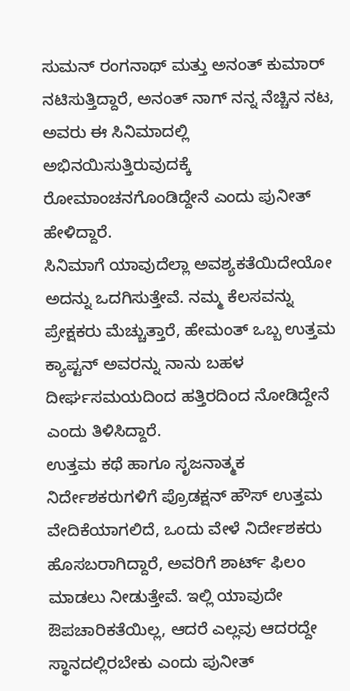ಸುಮನ್ ರಂಗನಾಥ್ ಮತ್ತು ಅನಂತ್ ಕುಮಾರ್ ನಟಿಸುತ್ತಿದ್ದಾರೆ, ಅನಂತ್ ನಾಗ್ ನನ್ನ ನೆಚ್ಚಿನ ನಟ, ಅವರು ಈ ಸಿನಿಮಾದಲ್ಲಿ ಅಭಿನಯಿಸುತ್ತಿರುವುದಕ್ಕೆ ರೋಮಾಂಚನಗೊಂಡಿದ್ದೇನೆ ಎಂದು ಪುನೀತ್ ಹೇಳಿದ್ದಾರೆ.
ಸಿನಿಮಾಗೆ ಯಾವುದೆಲ್ಲಾ ಅವಶ್ಯಕತೆಯಿದೇಯೋ ಅದನ್ನು ಒದಗಿಸುತ್ತೇವೆ. ನಮ್ಮ ಕೆಲಸವನ್ನು ಪ್ರೇಕ್ಷಕರು ಮೆಚ್ಚುತ್ತಾರೆ, ಹೇಮಂತ್ ಒಬ್ಬ ಉತ್ತಮ ಕ್ಯಾಪ್ಟನ್ ಅವರನ್ನು ನಾನು ಬಹಳ ದೀರ್ಘಸಮಯದಿಂದ ಹತ್ತಿರದಿಂದ ನೋಡಿದ್ದೇನೆ ಎಂದು ತಿಳಿಸಿದ್ದಾರೆ.
ಉತ್ತಮ ಕಥೆ ಹಾಗೂ ಸೃಜನಾತ್ಮಕ ನಿರ್ದೇಶಕರುಗಳಿಗೆ ಪ್ರೊಡಕ್ಷನ್ ಹೌಸ್ ಉತ್ತಮ ವೇದಿಕೆಯಾಗಲಿದೆ, ಒಂದು ವೇಳೆ ನಿರ್ದೇಶಕರು ಹೊಸಬರಾಗಿದ್ದಾರೆ, ಅವರಿಗೆ ಶಾರ್ಟ್ ಫಿಲಂ ಮಾಡಲು ನೀಡುತ್ತೇವೆ. ಇಲ್ಲಿ ಯಾವುದೇ ಔಪಚಾರಿಕತೆಯಿಲ್ಲ, ಆದರೆ ಎಲ್ಲವು ಆದರದ್ದೇ ಸ್ಥಾನದಲ್ಲಿರಬೇಕು ಎಂದು ಪುನೀತ್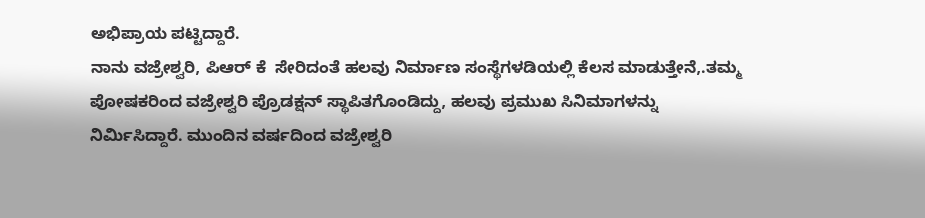ಅಭಿಪ್ರಾಯ ಪಟ್ಟಿದ್ದಾರೆ.
ನಾನು ವಜ್ರೇಶ್ವರಿ, ಪಿಆರ್ ಕೆ  ಸೇರಿದಂತೆ ಹಲವು ನಿರ್ಮಾಣ ಸಂಸ್ಥೆಗಳಡಿಯಲ್ಲಿ ಕೆಲಸ ಮಾಡುತ್ತೇನೆ,.ತಮ್ಮ ಪೋಷಕರಿಂದ ವಜ್ರೇಶ್ವರಿ ಪ್ರೊಡಕ್ಷನ್ ಸ್ಥಾಪಿತಗೊಂಡಿದ್ದು, ಹಲವು ಪ್ರಮುಖ ಸಿನಿಮಾಗಳನ್ನು ನಿರ್ಮಿಸಿದ್ದಾರೆ. ಮುಂದಿನ ವರ್ಷದಿಂದ ವಜ್ರೇಶ್ವರಿ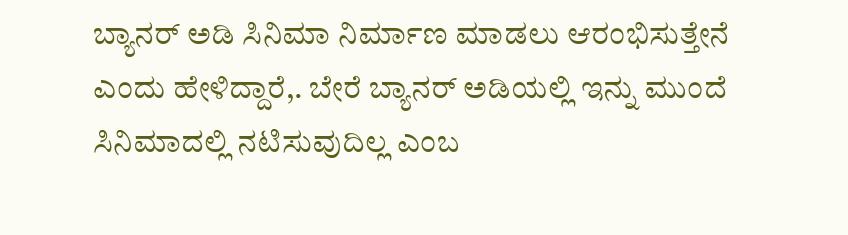ಬ್ಯಾನರ್ ಅಡಿ ಸಿನಿಮಾ ನಿರ್ಮಾಣ ಮಾಡಲು ಆರಂಭಿಸುತ್ತೇನೆ ಎಂದು ಹೇಳಿದ್ದಾರೆ,. ಬೇರೆ ಬ್ಯಾನರ್ ಅಡಿಯಲ್ಲಿ ಇನ್ನು ಮುಂದೆ ಸಿನಿಮಾದಲ್ಲಿ ನಟಿಸುವುದಿಲ್ಲ ಎಂಬ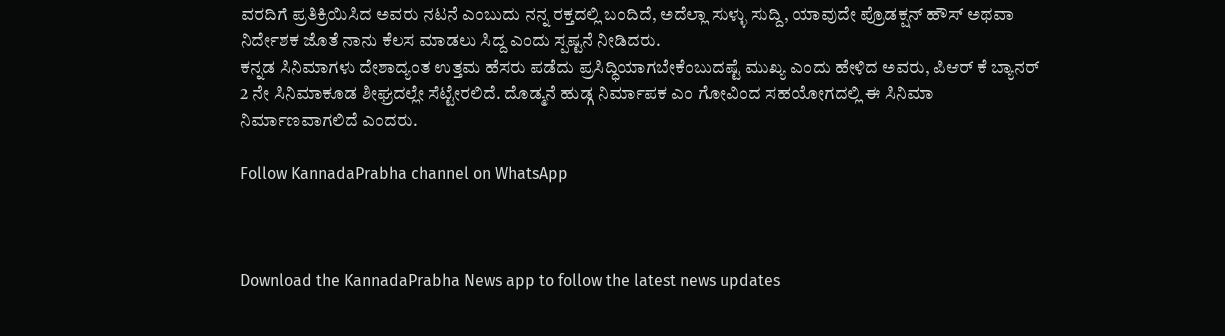ವರದಿಗೆ ಪ್ರತಿಕ್ರಿಯಿಸಿದ ಅವರು ನಟನೆ ಎಂಬುದು ನನ್ನ ರಕ್ತದಲ್ಲಿ ಬಂದಿದೆ, ಅದೆಲ್ಲಾ ಸುಳ್ಳು ಸುದ್ದಿ, ಯಾವುದೇ ಪ್ರೊಡಕ್ಷನ್ ಹೌಸ್ ಅಥವಾ ನಿರ್ದೇಶಕ ಜೊತೆ ನಾನು ಕೆಲಸ ಮಾಡಲು ಸಿದ್ದ ಎಂದು ಸ್ಪಷ್ಟನೆ ನೀಡಿದರು.
ಕನ್ನಡ ಸಿನಿಮಾಗಳು ದೇಶಾದ್ಯಂತ ಉತ್ತಮ ಹೆಸರು ಪಡೆದು ಪ್ರಸಿದ್ಧಿಯಾಗಬೇಕೆಂಬುದಷ್ಟೆ ಮುಖ್ಯ ಎಂದು ಹೇಳಿದ ಅವರು, ಪಿಆರ್ ಕೆ ಬ್ಯಾನರ್ 2 ನೇ ಸಿನಿಮಾಕೂಡ ಶೀಘ್ರದಲ್ಲೇ ಸೆಟ್ಟೇರಲಿದೆ. ದೊಡ್ಮನೆ ಹುಡ್ಗ ನಿರ್ಮಾಪಕ ಎಂ ಗೋವಿಂದ ಸಹಯೋಗದಲ್ಲಿ ಈ ಸಿನಿಮಾ ನಿರ್ಮಾಣವಾಗಲಿದೆ ಎಂದರು.

Follow KannadaPrabha channel on WhatsApp



Download the KannadaPrabha News app to follow the latest news updates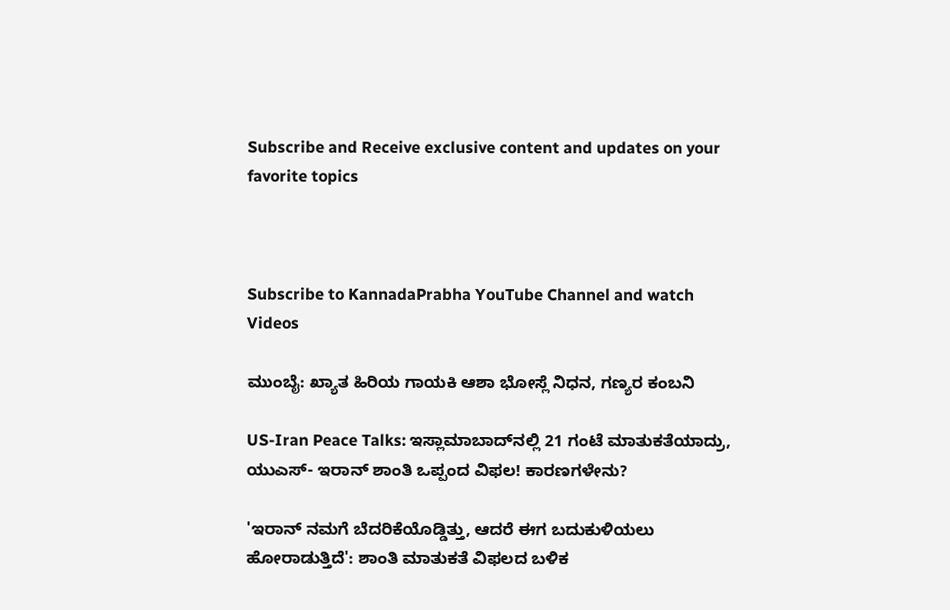Subscribe and Receive exclusive content and updates on your favorite topics



Subscribe to KannadaPrabha YouTube Channel and watch Videos

ಮುಂಬೈ: ಖ್ಯಾತ ಹಿರಿಯ ಗಾಯಕಿ ಆಶಾ ಭೋಸ್ಲೆ ನಿಧನ, ಗಣ್ಯರ ಕಂಬನಿ

US-Iran Peace Talks: ಇಸ್ಲಾಮಾಬಾದ್‌ನಲ್ಲಿ 21 ಗಂಟೆ ಮಾತುಕತೆಯಾದ್ರು, ಯುಎಸ್- ಇರಾನ್ ಶಾಂತಿ ಒಪ್ಪಂದ ವಿಫಲ! ಕಾರಣಗಳೇನು?

'ಇರಾನ್ ನಮಗೆ ಬೆದರಿಕೆಯೊಡ್ಡಿತ್ತು, ಆದರೆ ಈಗ ಬದುಕುಳಿಯಲು ಹೋರಾಡುತ್ತಿದೆ': ಶಾಂತಿ ಮಾತುಕತೆ ವಿಫಲದ ಬಳಿಕ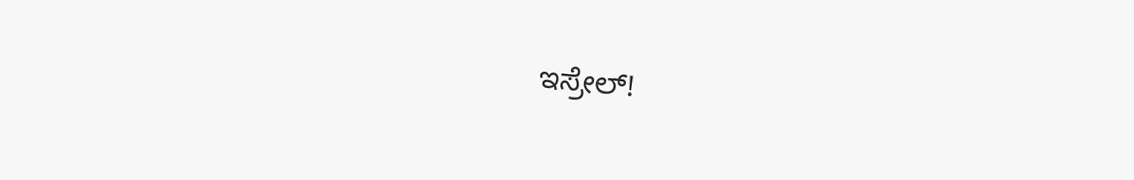ಇಸ್ರೇಲ್!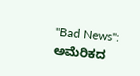"Bad News": ಅಮೆರಿಕದ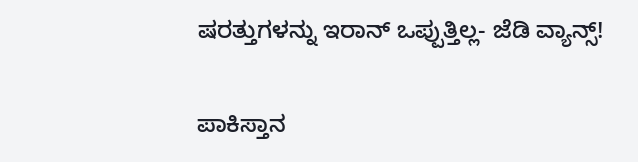ಷರತ್ತುಗಳನ್ನು ಇರಾನ್ ಒಪ್ಪುತ್ತಿಲ್ಲ- ಜೆಡಿ ವ್ಯಾನ್ಸ್!

ಪಾಕಿಸ್ತಾನ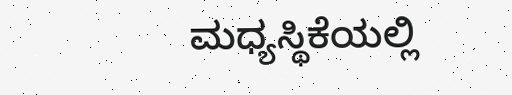ಮಧ್ಯಸ್ಥಿಕೆಯಲ್ಲಿ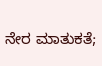ನೇರ ಮಾತುಕತೆ;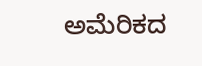ಅಮೆರಿಕದ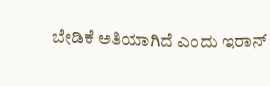ಬೇಡಿಕೆ ಅತಿಯಾಗಿದೆ ಎಂದು ಇರಾನ್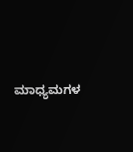ಮಾಧ್ಯಮಗಳ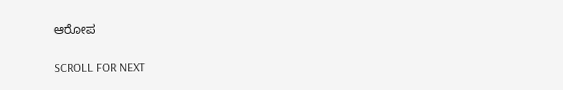ಆರೋಪ

SCROLL FOR NEXT